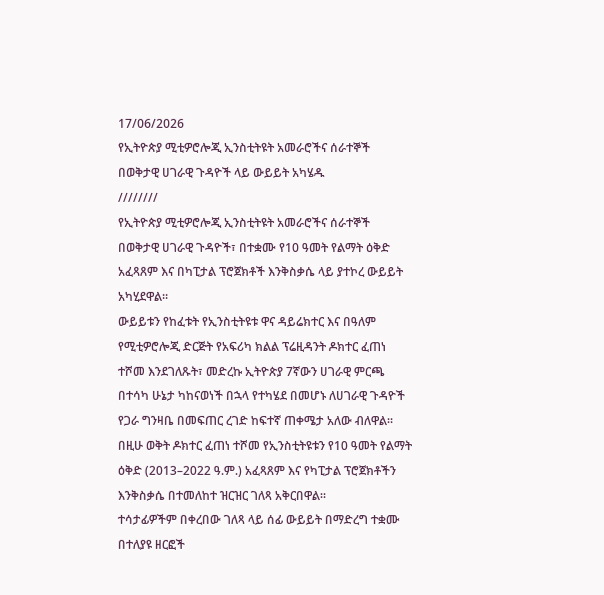17/06/2026
የኢትዮጵያ ሚቲዎሮሎጂ ኢንስቲትዩት አመራሮችና ሰራተኞች በወቅታዊ ሀገራዊ ጉዳዮች ላይ ውይይት አካሄዱ
////////
የኢትዮጵያ ሚቲዎሮሎጂ ኢንስቲትዩት አመራሮችና ሰራተኞች በወቅታዊ ሀገራዊ ጉዳዮች፣ በተቋሙ የ10 ዓመት የልማት ዕቅድ አፈጻጸም እና በካፒታል ፕሮጀክቶች እንቅስቃሴ ላይ ያተኮረ ውይይት አካሂደዋል።
ውይይቱን የከፈቱት የኢንስቲትዩቱ ዋና ዳይሬክተር እና በዓለም የሚቲዎሮሎጂ ድርጅት የአፍሪካ ክልል ፕሬዚዳንት ዶክተር ፈጠነ ተሾመ እንደገለጹት፣ መድረኩ ኢትዮጵያ 7ኛውን ሀገራዊ ምርጫ በተሳካ ሁኔታ ካከናወነች በኋላ የተካሄደ በመሆኑ ለሀገራዊ ጉዳዮች የጋራ ግንዛቤ በመፍጠር ረገድ ከፍተኛ ጠቀሜታ አለው ብለዋል።
በዚሁ ወቅት ዶክተር ፈጠነ ተሾመ የኢንስቲትዩቱን የ10 ዓመት የልማት ዕቅድ (2013–2022 ዓ.ም.) አፈጻጸም እና የካፒታል ፕሮጀክቶችን እንቅስቃሴ በተመለከተ ዝርዝር ገለጻ አቅርበዋል።
ተሳታፊዎችም በቀረበው ገለጻ ላይ ሰፊ ውይይት በማድረግ ተቋሙ በተለያዩ ዘርፎች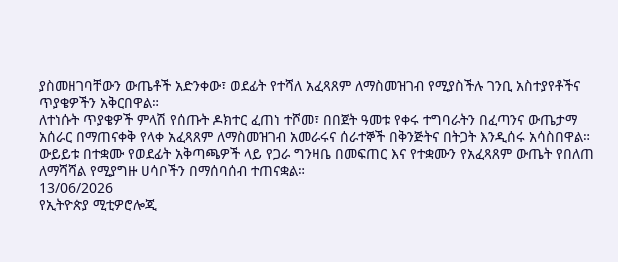ያስመዘገባቸውን ውጤቶች አድንቀው፣ ወደፊት የተሻለ አፈጻጸም ለማስመዝገብ የሚያስችሉ ገንቢ አስተያየቶችና ጥያቄዎችን አቅርበዋል።
ለተነሱት ጥያቄዎች ምላሽ የሰጡት ዶክተር ፈጠነ ተሾመ፣ በበጀት ዓመቱ የቀሩ ተግባራትን በፈጣንና ውጤታማ አሰራር በማጠናቀቅ የላቀ አፈጻጸም ለማስመዝገብ አመራሩና ሰራተኞች በቅንጅትና በትጋት እንዲሰሩ አሳስበዋል።
ውይይቱ በተቋሙ የወደፊት አቅጣጫዎች ላይ የጋራ ግንዛቤ በመፍጠር እና የተቋሙን የአፈጻጸም ውጤት የበለጠ ለማሻሻል የሚያግዙ ሀሳቦችን በማሰባሰብ ተጠናቋል።
13/06/2026
የኢትዮጵያ ሚቲዎሮሎጂ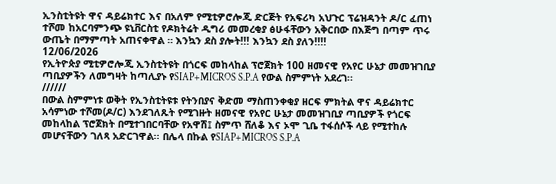ኢንስቲትዩት ዋና ዳይሬክተር እና በአለም የሚቲዎሮሎጂ ድርጅት የአፍሪካ አህጉር ፕሬዝዳንት ዶ/ር ፈጠነ ተሾመ ከአርባምንጭ ዩኒቨርስቲ የዶክትሬት ዲግሪ መመረቂያ ፅሁፋቸውን አቅርበው በእጅግ በጣም ጥሩ ውጤት በማምጣት አጠናቀዋል ። እንኳን ደስ ያሎት!!! እንኳን ደስ ያለን!!!!
12/06/2026
የኢትዮጵያ ሚቲዎሮሎጂ ኢንስቲትዩት በጎርፍ መከላከል ፕሮጀክት 100 ዘመናዊ የአየር ሁኔታ መመዝገቢያ ጣቢያዎችን ለመግዛት ከጣሊያኑ የSIAP+MICROS S.P.A የውል ስምምነት አደረገ፡፡
//////
በውል ስምምነቱ ወቅት የኢንስቲትዩቱ የትንበያና ቅድመ ማስጠንቀቂያ ዘርፍ ምክትል ዋና ዳይሬክተር አሳምነው ተሾመ(ዶ/ር) እንደገለጹት የሚገዙት ዘመናዊ የአየር ሁኔታ መመዝገቢያ ጣቢያዎች የጎርፍ መከላከል ፕሮጀክት በሚተገበርባቸው የአዋሽ፤ ስምጥ ሸለቆ እና ኦሞ ጊቤ ተፋሰሶች ላይ የሚተከሉ መሆናቸውን ገለጻ አድርገዋል፡፡ በሌላ በኩል የSIAP+MICROS S.P.A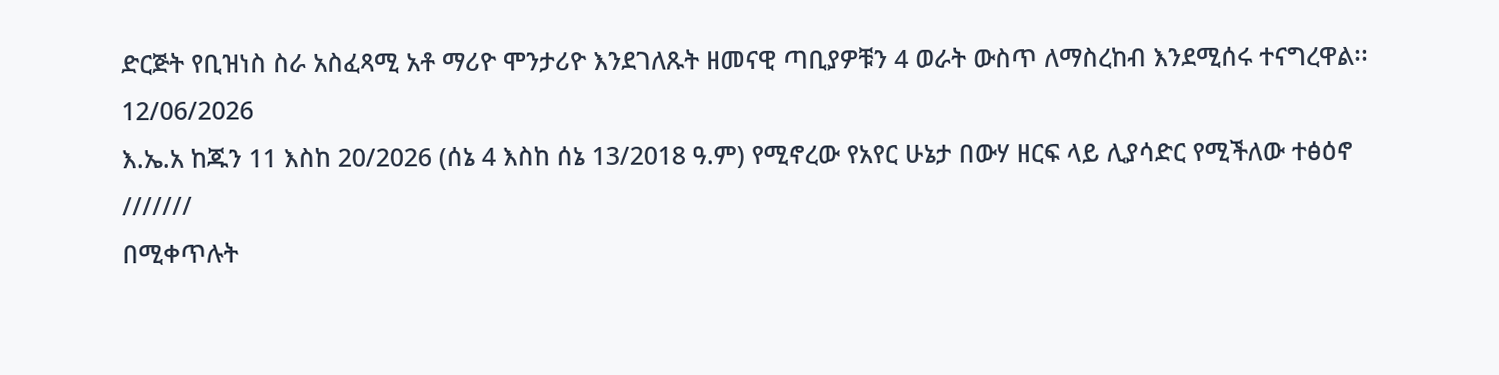ድርጅት የቢዝነስ ስራ አስፈጻሚ አቶ ማሪዮ ሞንታሪዮ እንደገለጹት ዘመናዊ ጣቢያዎቹን 4 ወራት ውስጥ ለማስረከብ እንደሚሰሩ ተናግረዋል፡፡
12/06/2026
እ.ኤ.አ ከጁን 11 እስከ 20/2026 (ሰኔ 4 እስከ ሰኔ 13/2018 ዓ.ም) የሚኖረው የአየር ሁኔታ በውሃ ዘርፍ ላይ ሊያሳድር የሚችለው ተፅዕኖ
///////
በሚቀጥሉት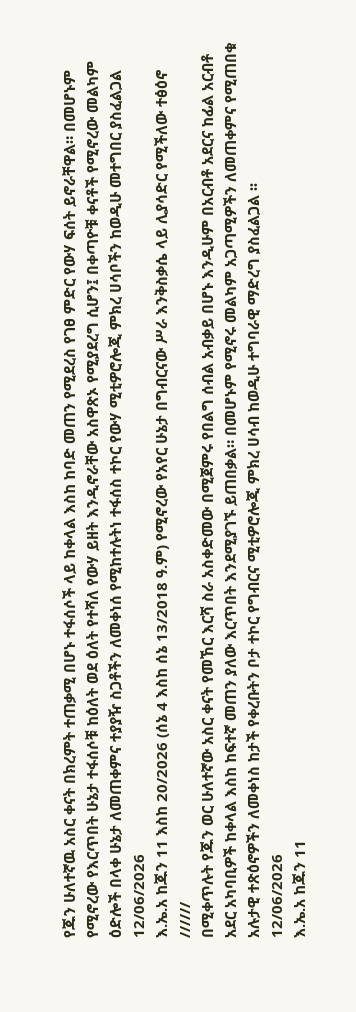የጁን ሁለተኛዉ አስር ቀናት በክረምት ተጠቃሚ በሆኑ ተፋሰሶች ላይ ከቀላል እስከ ከባድ መጠን የሚደረስ የገፀ ምድር የውሃ ፍሰት ይኖራቸዋል። በመሆኑም የሚኖረው የእርጥበት ሁኔታ ተፋሰሶቹ ከዕለት ወደ ዕለት የተሻለ የውሃ ይዘት እንዲኖራቸው አስዋጽኦ የሚያደረግ ሲሆን፤ በቀጣዮቹ ቀናቶች የሚኖረው መልካም ዕድሎች በላቀ ሁኔታ ለመጠቀምና ተያያዥ ስጋቶችን ለመቀነሰ የሚከተሉትነ ተፋሰስ ተኮር የውሃ ሚቲዎሮሎጂ ምክረ ሀሳቦችን ከወዲሁ መተግበር ያስፈልጋል
12/06/2026
እ.ኤ.አ ከጁን 11 እስከ 20/2026 (ሰኔ 4 እስከ ሰኔ 13/2018 ዓ.ም) የሚኖረው የአየር ሁኔታ በግብርናው ሥራ እንቅስቃሴ ላይ ሊያሳድር የሚችለው ተፅዕኖ
//////
በሚቀጥሉት የጁን ወር ሁለተኛው አስር ቀናት የመኸር እርሻ ስራ አስቀድመው በሚጀምሩ የበልግ ሰብል አብቃይ በሆኑ እንዲሁም በአርብቶ አደርና ከፊል አርብቶ አደር አካባቢዎች ከቀላል እስከ ከፍተኛ መጠን ያለው እርጥበት እንደሚያገኙ ይጠበቃል። በመሆኑም የሚኖሩ መልካም አጋጣሚዎችን ለመጠቀምና የሚጠበቁ አሉታዊ ተጽዕኖዎችን ለመቀነስ ከታች የቀረቡትን ቦታ ተኮር የግብርና ሚቲዎሮሎጂ ምክረ ሀሳብ ከወዲሁ ተግባራዊ ማድረግ ያስፈልጋል ፡፡
12/06/2026
እ.ኤ.አ ከጁን 11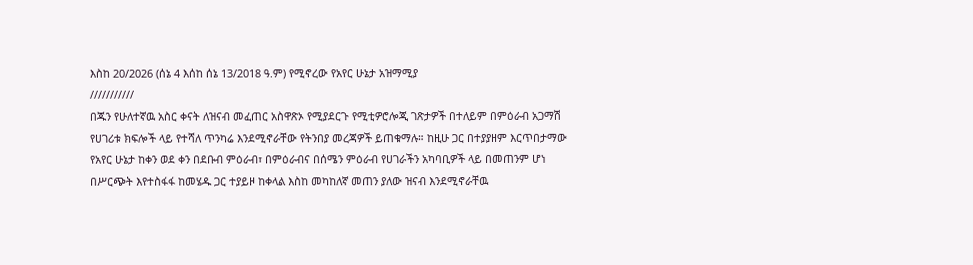እስከ 20/2026 (ሰኔ 4 እሰከ ሰኔ 13/2018 ዓ.ም) የሚኖረው የአየር ሁኔታ አዝማሚያ
///////////
በጁን የሁለተኛዉ አስር ቀናት ለዝናብ መፈጠር አስዋጽኦ የሚያደርጉ የሚቲዎሮሎጂ ገጽታዎች በተለይም በምዕራብ አጋማሽ የሀገሪቱ ክፍሎች ላይ የተሻለ ጥንካሬ እንደሚኖራቸው የትንበያ መረጃዎች ይጠቁማሉ። ከዚሁ ጋር በተያያዘም እርጥበታማው የአየር ሁኔታ ከቀን ወደ ቀን በደቡብ ምዕራብ፣ በምዕራብና በሰሜን ምዕራብ የሀገራችን አካባቢዎች ላይ በመጠንም ሆነ በሥርጭት እየተስፋፋ ከመሄዱ ጋር ተያይዞ ከቀላል እስከ መካከለኛ መጠን ያለው ዝናብ እንደሚኖራቸዉ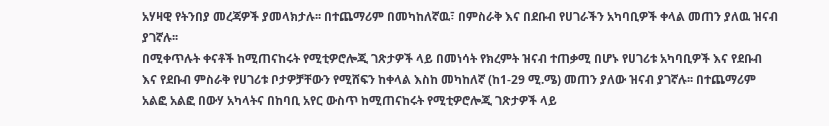አሃዛዊ የትንበያ መረጃዎች ያመላክታሉ፡፡ በተጨማሪም በመካከለኛዉ፣ በምስራቅ እና በደቡብ የሀገራችን አካባቢዎች ቀላል መጠን ያለዉ ዝናብ ያገኛሉ፡፡
በሚቀጥሉት ቀናቶች ከሚጠናከሩት የሚቲዎሮሎጂ ገጽታዎች ላይ በመነሳት የክረምት ዝናብ ተጠቃሚ በሆኑ የሀገሪቱ አካባቢዎች እና የደቡብ እና የደቡብ ምስራቅ የሀገሪቱ ቦታዎቻቸውን የሚሸፍን ከቀላል እስከ መካከለኛ (ከ1-29 ሚ.ሜ) መጠን ያለው ዝናብ ያገኛሉ፡፡ በተጨማሪም አልፎ አልፎ በውሃ አካላትና በከባቢ አየር ውስጥ ከሚጠናከሩት የሚቲዎሮሎጂ ገጽታዎች ላይ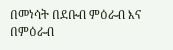በመነሳት በደቡብ ምዕራብ እና በምዕራብ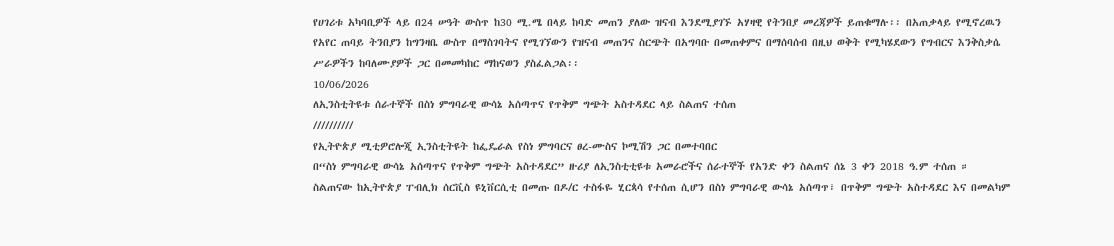የሀገሪቱ አካባቢዎች ላይ በ24 ሠዓት ውስጥ ከ30 ሚ.ሜ በላይ ከባድ መጠን ያለው ዝናብ እንደሚያገኙ አሃዛዊ የትንበያ መረጃዎች ይጠቁማሉ፡፡ በአጠቃላይ የሚኖረዉን የአየር ጠባይ ትንበያን ከግንዛቤ ውስጥ በማስገባትና የሚገኘውን የዝናብ መጠንና ስርጭት በአግባቡ በመጠቀምና በማሰባሰብ በዚህ ወቅት የሚካሄደውን የግብርና እንቅስቃሴ ሥራዎችን ከባለሙያዎች ጋር በመመካከር ማከናወን ያስፈልጋል፡፡
10/06/2026
ለኢንስቲትዩቱ ሰራተኞች በስነ ምግባራዊ ውሳኔ አሰጣጥና የጥቅም ግጭት አስተዳደር ላይ ስልጠና ተሰጠ
//////////
የኢትዮጵያ ሚቲዎሮሎጂ ኢንስቲትዩት ከፌዴራል የስነ ምግባርና ፀረ-ሙስና ኮሚሽን ጋር በመተባበር
በ“ስነ ምግባራዊ ውሳኔ አሰጣጥና የጥቅም ግጭት አስተዳደር” ዙሪያ ለኢንስቲቲዩቱ አመራሮችና ሰራተኞች የአንድ ቀን ስልጠና ሰኔ 3 ቀን 2018 ዓ.ም ተሰጠ ።
ስልጠናው ከኢትዮጵያ ፐብሊክ ሰርቪስ ዩኒቨርሲቲ በመጡ በዶ/ር ተስፋዬ ሂርጳሳ የተሰጠ ሲሆን በስነ ምግባራዊ ውሳኔ አሰጣጥ፣ በጥቅም ግጭት አስተዳደር እና በመልካም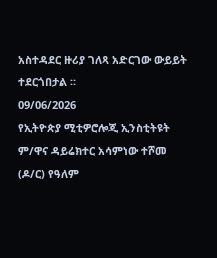አስተዳደር ዙሪያ ገለጻ አድርገው ውይይት ተደርጎበታል ።
09/06/2026
የኢትዮጵያ ሚቲዎሮሎጂ ኢንስቲትዩት ም/ዋና ዳይሬክተር አሳምነው ተሾመ (ዶ/ር) የዓለም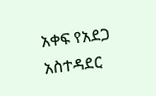አቀፍ የአደጋ አስተዳደር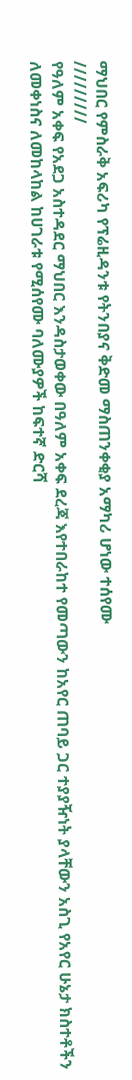ማህበር የምስራቅ አፍሪካ የፕሬዚዳንቱ የትንበያና ቅድመ ማስጠንቀቂያ አማካሪ ሆነው ተሰየሙ
/////////
የዓለም አቀፍ የአደጋ አስተዳደር ማህበር እንዳስታወቀው በዓለም አቀፍ ደረጃ እየተበራከተ የመጣውን ከአየር ጠባይ ጋር ተያያዥነት ያላቸውን አስጊ የአየር ሁኔታ ክስተቶችን ለመቀነስና ለመከላከል ከሀገራቱ የሚሰየሙ ባለሙያዎች ከፍተኛ ድርሻ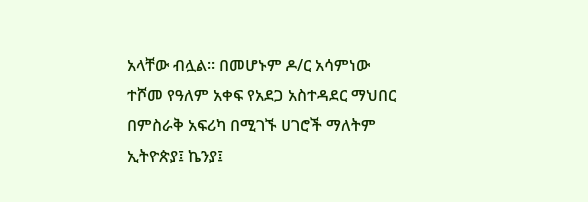አላቸው ብሏል፡፡ በመሆኑም ዶ/ር አሳምነው ተሾመ የዓለም አቀፍ የአደጋ አስተዳደር ማህበር በምስራቅ አፍሪካ በሚገኙ ሀገሮች ማለትም ኢትዮጵያ፤ ኬንያ፤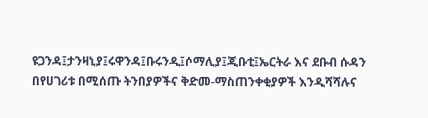ዩጋንዳ፤ታንዛኒያ፤ሩዋንዳ፤ቡሩንዲ፤ሶማሊያ፤ጂቡቲ፤ኤርትራ እና ደቡብ ሱዳን በየሀገሪቱ በሚሰጡ ትንበያዎችና ቅድመ-ማስጠንቀቂያዎች እንዲሻሻሉና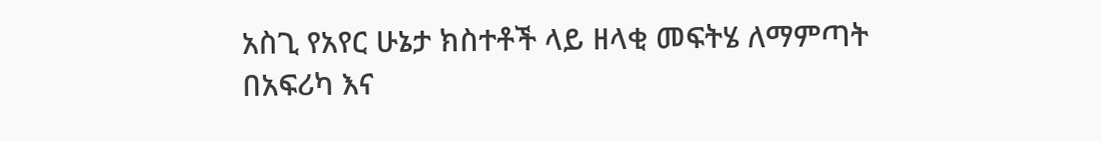አስጊ የአየር ሁኔታ ክስተቶች ላይ ዘላቂ መፍትሄ ለማምጣት በአፍሪካ እና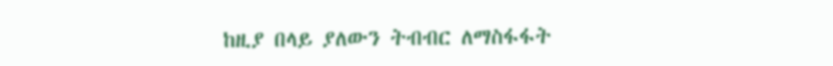ከዚያ በላይ ያለውን ትብብር ለማስፋፋት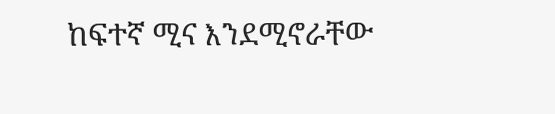ከፍተኛ ሚና እንደሚኖራቸው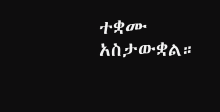ተቋሙ አስታውቋል።